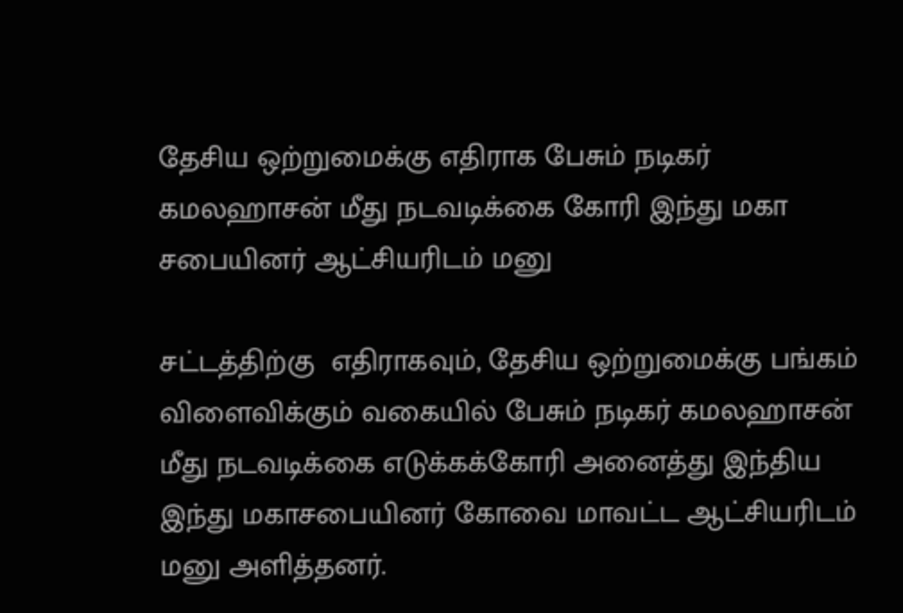தேசிய ஒற்றுமைக்கு எதிராக பேசும் நடிகர் கமலஹாசன் மீது நடவடிக்கை கோரி இந்து மகா சபையினர் ஆட்சியரிடம் மனு

சட்டத்திற்கு  எதிராகவும், தேசிய ஒற்றுமைக்கு பங்கம் விளைவிக்கும் வகையில் பேசும் நடிகர் கமலஹாசன் மீது நடவடிக்கை எடுக்கக்கோரி அனைத்து இந்திய இந்து மகாசபையினர் கோவை மாவட்ட ஆட்சியரிடம் மனு அளித்தனர்.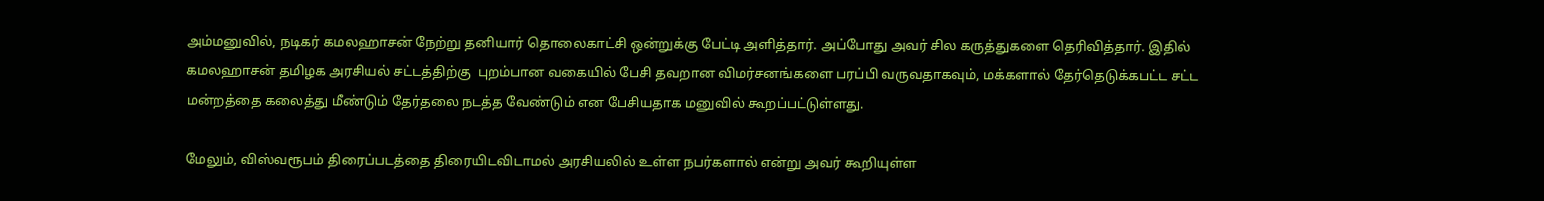அம்மனுவில், நடிகர் கமலஹாசன் நேற்று தனியார் தொலைகாட்சி ஒன்றுக்கு பேட்டி அளித்தார். அப்போது அவர் சில கருத்துகளை தெரிவித்தார். இதில் கமலஹாசன் தமிழக அரசியல் சட்டத்திற்கு  புறம்பான வகையில் பேசி தவறான விமர்சனங்களை பரப்பி வருவதாகவும், மக்களால் தேர்தெடுக்கபட்ட சட்ட மன்றத்தை கலைத்து மீண்டும் தேர்தலை நடத்த வேண்டும் என பேசியதாக மனுவில் கூறப்பட்டுள்ளது.

மேலும், விஸ்வரூபம் திரைப்படத்தை திரையிடவிடாமல் அரசியலில் உள்ள நபர்களால் என்று அவர் கூறியுள்ள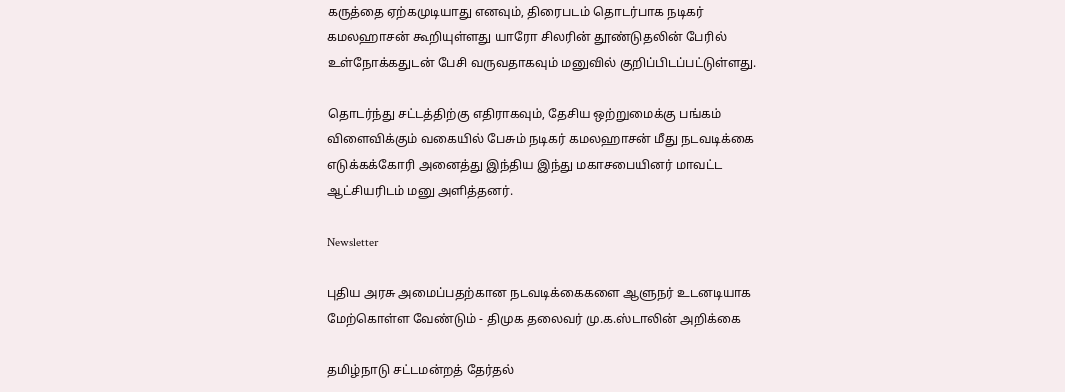கருத்தை ஏற்கமுடியாது எனவும், திரைபடம் தொடர்பாக நடிகர் கமலஹாசன் கூறியுள்ளது யாரோ சிலரின் தூண்டுதலின் பேரில் உள்நோக்கதுடன் பேசி வருவதாகவும் மனுவில் குறிப்பிடப்பட்டுள்ளது.

தொடர்ந்து சட்டத்திற்கு எதிராகவும், தேசிய ஒற்றுமைக்கு பங்கம் விளைவிக்கும் வகையில் பேசும் நடிகர் கமலஹாசன் மீது நடவடிக்கை எடுக்கக்கோரி அனைத்து இந்திய இந்து மகாசபையினர் மாவட்ட ஆட்சியரிடம் மனு அளித்தனர்.

Newsletter

புதிய அரசு அமைப்பதற்கான நடவடிக்கைகளை ஆளுநர் உடனடியாக மேற்கொள்ள வேண்டும் - திமுக தலைவர் மு.க.ஸ்டாலின் அறிக்கை

தமிழ்நாடு சட்டமன்றத் தேர்தல்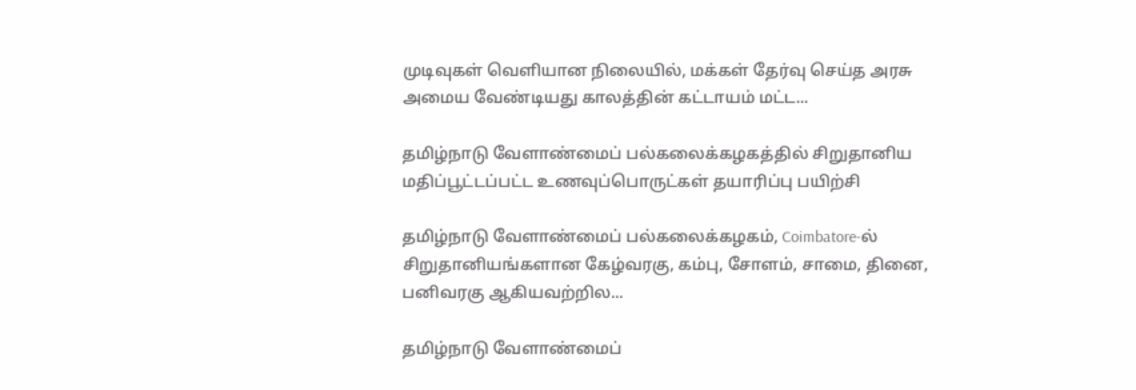முடிவுகள் வெளியான நிலையில், மக்கள் தேர்வு செய்த அரசு அமைய வேண்டியது காலத்தின் கட்டாயம் மட்ட...

தமிழ்நாடு வேளாண்மைப் பல்கலைக்கழகத்தில் சிறுதானிய மதிப்பூட்டப்பட்ட உணவுப்பொருட்கள் தயாரிப்பு பயிற்சி

தமிழ்நாடு வேளாண்மைப் பல்கலைக்கழகம், Coimbatore-ல் சிறுதானியங்களான கேழ்வரகு, கம்பு, சோளம், சாமை, தினை, பனிவரகு ஆகியவற்றில...

தமிழ்நாடு வேளாண்மைப்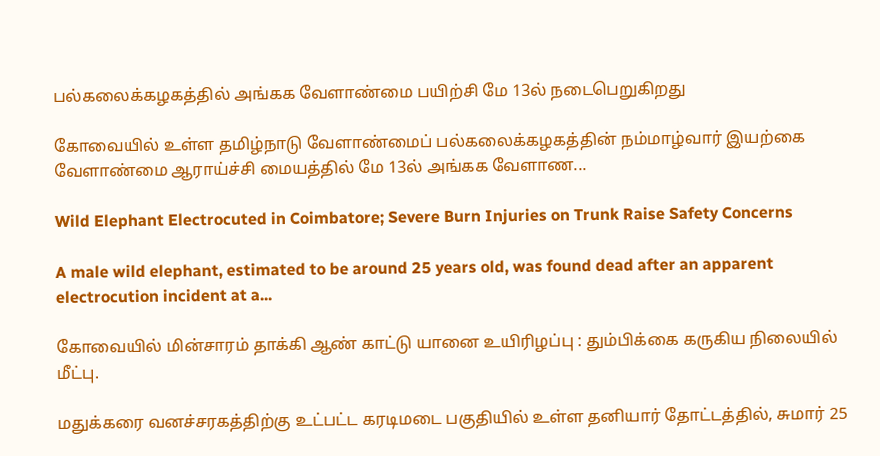பல்கலைக்கழகத்தில் அங்கக வேளாண்மை பயிற்சி மே 13ல் நடைபெறுகிறது

கோவையில் உள்ள தமிழ்நாடு வேளாண்மைப் பல்கலைக்கழகத்தின் நம்மாழ்வார் இயற்கை வேளாண்மை ஆராய்ச்சி மையத்தில் மே 13ல் அங்கக வேளாண...

Wild Elephant Electrocuted in Coimbatore; Severe Burn Injuries on Trunk Raise Safety Concerns

A male wild elephant, estimated to be around 25 years old, was found dead after an apparent electrocution incident at a...

கோவையில் மின்சாரம் தாக்கி ஆண் காட்டு யானை உயிரிழப்பு : தும்பிக்கை கருகிய நிலையில் மீட்பு.

மதுக்கரை வனச்சரகத்திற்கு உட்பட்ட கரடிமடை பகுதியில் உள்ள தனியார் தோட்டத்தில், சுமார் 25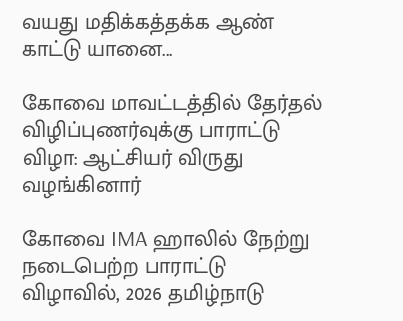வயது மதிக்கத்தக்க ஆண் காட்டு யானை...

கோவை மாவட்டத்தில் தேர்தல் விழிப்புணர்வுக்கு பாராட்டு விழா: ஆட்சியர் விருது வழங்கினார்

கோவை IMA ஹாலில் நேற்று நடைபெற்ற பாராட்டு விழாவில், 2026 தமிழ்நாடு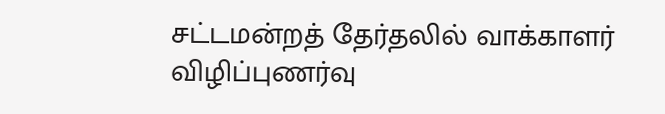சட்டமன்றத் தேர்தலில் வாக்காளர் விழிப்புணர்வு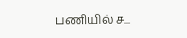பணியில் ச...